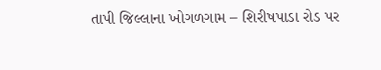તાપી જિલ્લાના ખોગળગામ – શિરીષપાડા રોડ પર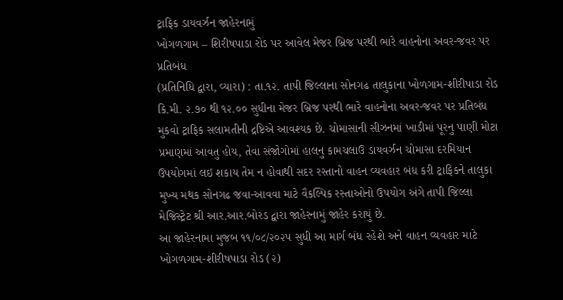ટ્રાફિક ડાયવર્ઝન જાહેરનામું
ખોગળગામ – શિરીષપાડા રોડ પર આવેલ મેજર બ્રિજ પરથી ભારે વાહનોના અવર-જવર પર પ્રતિબંધ
(પ્રતિનિધિ દ્વારા, વ્યારા) : તા.૧૨. તાપી જિલ્લાના સોનગઢ તાલુકાના ખોળગામ-શીરીપાડા રોડ કિ.મી. ૨.૭૦ થી ૧૨.૦૦ સુધીના મેજર બ્રિજ પરથી ભારે વાહનોના અવર-જવર પર પ્રતિબંધ મુકવો ટ્રાફિક સલામતીની દ્રષ્ટિએ આવશ્યક છે. ચોમાસાની સીઝનમાં ખાડીમાં પૂરનુ પાણી મોટા પ્રમાણમાં આવતુ હોય, તેવા સંજોગોમાં હાલનુ કામચલાઉ ડાયવર્ઝન ચોમાસા દરમિયાન ઉપયોગમાં લઇ શકાય તેમ ન હોવાથી સદર રસ્તાનો વાહન વ્યવહાર બંધ કરી ટ્રાફિકને તાલુકા મુખ્ય મથક સોનગઢ જવા-આવવા માટે વૈકલ્પિક રસ્તાઓનો ઉપયોગ અંગે તાપી જિલ્લા મેજિસ્ટ્રેટ શ્રી આર.આર.બોરડ દ્વારા જાહેરનામું જાહેર કરાયું છે.
આ જાહેરનામા મુજબ ૧૧/૦૮/૨૦૨૫ સુધી આ માર્ગ બંધ રહેશે અને વાહન વ્યવહાર માટે ખોગળગામ-શીરીષપાડા રોડ (૨)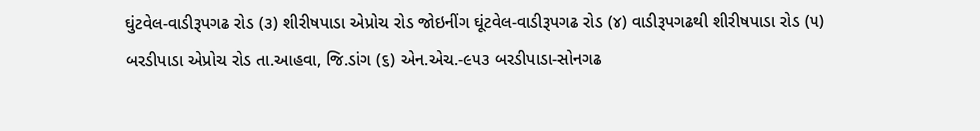ઘુંટવેલ-વાડીરૂપગઢ રોડ (૩) શીરીષપાડા એપ્રોચ રોડ જોઇનીંગ ઘૂંટવેલ-વાડીરૂપગઢ રોડ (૪) વાડીરૂપગઢથી શીરીષપાડા રોડ (૫) બરડીપાડા એપ્રોચ રોડ તા.આહવા, જિ.ડાંગ (૬) એન.એચ.-૯૫૩ બરડીપાડા-સોનગઢ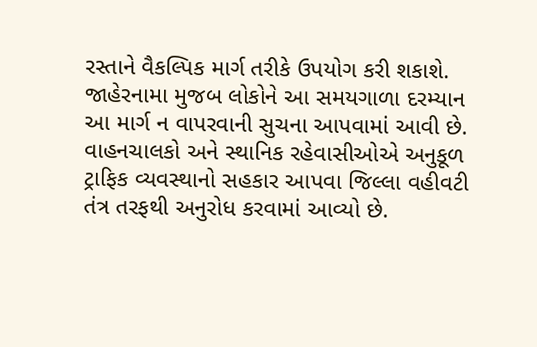રસ્તાને વૈકલ્પિક માર્ગ તરીકે ઉપયોગ કરી શકાશે.
જાહેરનામા મુજબ લોકોને આ સમયગાળા દરમ્યાન આ માર્ગ ન વાપરવાની સુચના આપવામાં આવી છે. વાહનચાલકો અને સ્થાનિક રહેવાસીઓએ અનુકૂળ ટ્રાફિક વ્યવસ્થાનો સહકાર આપવા જિલ્લા વહીવટી તંત્ર તરફથી અનુરોધ કરવામાં આવ્યો છે.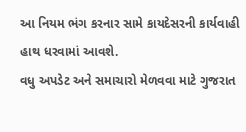આ નિયમ ભંગ કરનાર સામે કાયદેસરની કાર્યવાહી હાથ ધરવામાં આવશે.
વધુ અપડેટ અને સમાચારો મેળવવા માટે ગુજરાત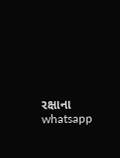રક્ષાના whatsapp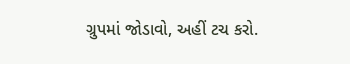ગ્રુપમાં જોડાવો, અહીં ટચ કરો.